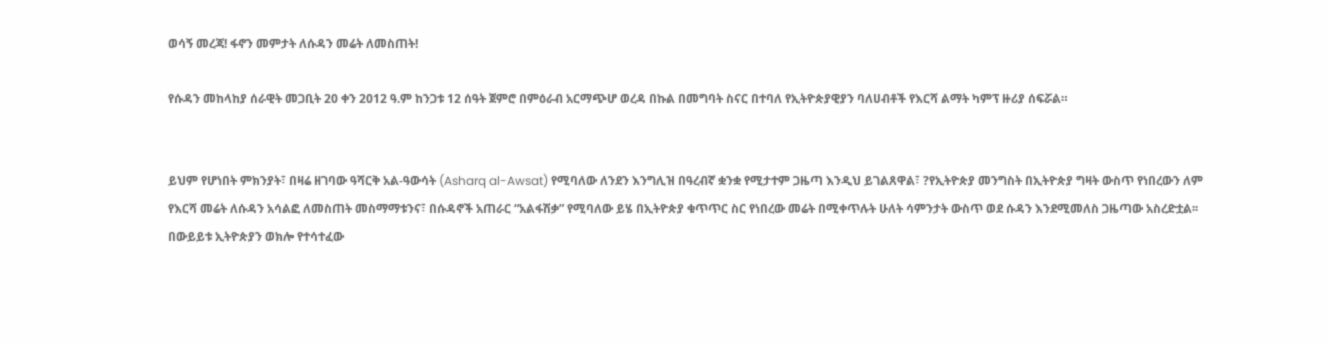ወሳኝ መረጃ! ፋኖን መምታት ለሱዳን መሬት ለመስጠት!

የሱዳን መከላከያ ሰራዊት መጋቢት 20 ቀን 2012 ዓ.ም ከንጋቱ 12 ሰዓት ጀምሮ በምዕራብ አርማጭሆ ወረዳ በኩል በመግባት ስናር በተባለ የኢትዮጵያዊያን ባለሀብቶች የእርሻ ልማት ካምፕ ዙሪያ ሰፍሯል።


ይህም የሆነበት ምክንያት፣ በዛሬ ዘገባው ዓሻርቅ አል-ዓውሳት (Asharq al-Awsat) የሚባለው ለንደን እንግሊዝ በዓረብኛ ቋንቋ የሚታተም ጋዜጣ እንዲህ ይገልጸዋል፣ ?የኢትዮጵያ መንግስት በኢትዮጵያ ግዛት ውስጥ የነበረውን ለም የእርሻ መሬት ለሱዳን አሳልፎ ለመስጠት መስማማቱንና፣ በሱዳኖች አጠራር “አልፋሽቃ” የሚባለው ይሄ በኢትዮጵያ ቁጥጥር ስር የነበረው መሬት በሚቀጥሉት ሁለት ሳምንታት ውስጥ ወደ ሱዳን እንደሚመለስ ጋዜጣው አስረድቷል፡፡ በውይይቱ ኢትዮጵያን ወክሎ የተሳተፈው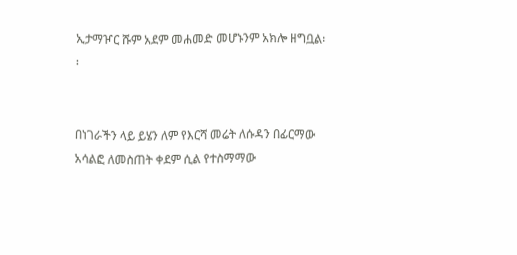ኢታማዦር ሹም አደም መሐመድ መሆኑንም አክሎ ዘግቧል፡፡


በነገራችን ላይ ይሄን ለም የእርሻ መሬት ለሱዳን በፊርማው አሳልፎ ለመስጠት ቀደም ሲል የተስማማው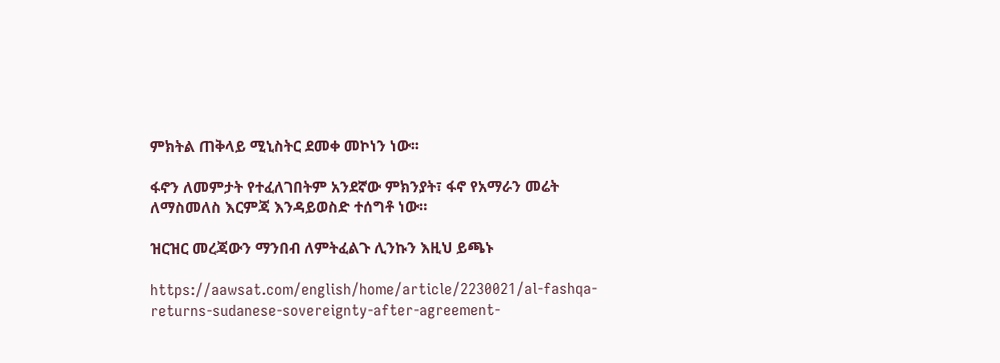ምክትል ጠቅላይ ሚኒስትር ደመቀ መኮነን ነው፡፡

ፋኖን ለመምታት የተፈለገበትም አንደኛው ምክንያት፣ ፋኖ የአማራን መሬት ለማስመለስ እርምጃ እንዳይወስድ ተሰግቶ ነው።

ዝርዝር መረጃውን ማንበብ ለምትፈልጉ ሊንኩን እዚህ ይጫኑ

https://aawsat.com/english/home/article/2230021/al-fashqa-returns-sudanese-sovereignty-after-agreement-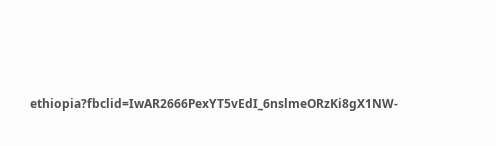ethiopia?fbclid=IwAR2666PexYT5vEdI_6nslmeORzKi8gX1NW-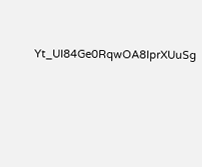Yt_UI84Ge0RqwOA8IprXUuSg